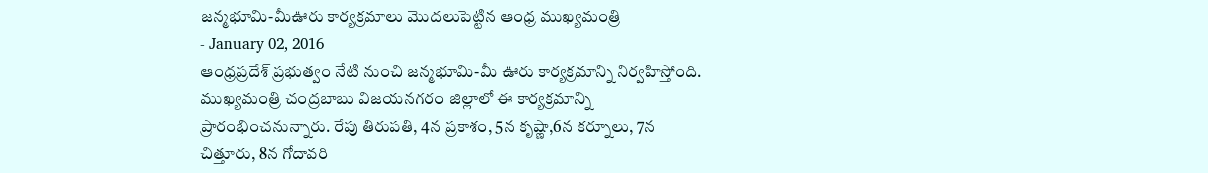జన్మభూమి-మీఊరు కార్యక్రమాలు మొదలుపెట్టిన ఆంధ్ర ముఖ్యమంత్రి
- January 02, 2016
ఆంధ్రప్రదేశ్ ప్రభుత్వం నేటి నుంచి జన్మభూమి-మీ ఊరు కార్యక్రమాన్ని నిర్వహిస్తోంది. ముఖ్యమంత్రి చంద్రబాబు విజయనగరం జిల్లాలో ఈ కార్యక్రమాన్ని ప్రారంభించనున్నారు. రేపు తిరుపతి, 4న ప్రకాశం, 5న కృష్ణా,6న కర్నూలు, 7న చిత్తూరు, 8న గోదావరి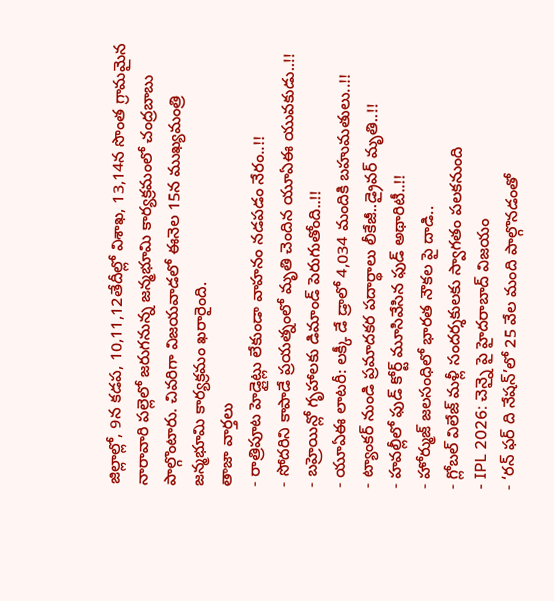జిల్లాల్లో, 9న కడప, 10,11,12తేదీల్లో విశాఖ, 13,14న సొంత గ్రామమైన నారావారి పల్లెలో జరుగనున్న జన్మభూమి కార్యక్రమంలో చంద్రబాబు పాల్గొంటారు. చివరిగా విజయవాడలో ఈనెల 15న ముఖ్యమంత్రి జన్మభూమి కార్యక్రమం ఖరారైంది.
తాజా వార్తలు
- రాత్రిపూట హెడ్లైట్లు లేకుండా వాహనం నడపడం నేరం..!!
- సోదరిని కాపాడే ప్రయత్నంలో మృతి చెందిన యూఏఈ యువకుడు..!!
- బహ్రెయిన్లో గృహాలకు డిమాండ్ పెరుగుతోంది..!!
- యూఏఈ లాటరీ: లక్కీ డే డ్రాలో 4,034 మందికి బహుమతులు..!!
- ట్యాంకర్ నుండి ప్రమాదకర పదార్థాలు లీకేజీ..డ్రైవర్ మృతి..!!
- హవల్లీలో ఫుడ్ కోర్ట్ మూసివేసిన ఫుడ్ అథారిటీ..!!
- హోర్ముజ్ జలసంధిలో భారత నౌకల పై దాడి..
- గ్లోబల్ విలేజ్ మళ్లీ సందర్శకులకు స్వాగతం పలకనుంది
- IPL 2026: చెన్నై పై హైదరాబాద్ విజయం
- ‘రన్ ఫర్ ది నేషన్’లో 25 వేల మంది పాల్గొనడంతో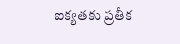ఐక్యతకు ప్రతీక